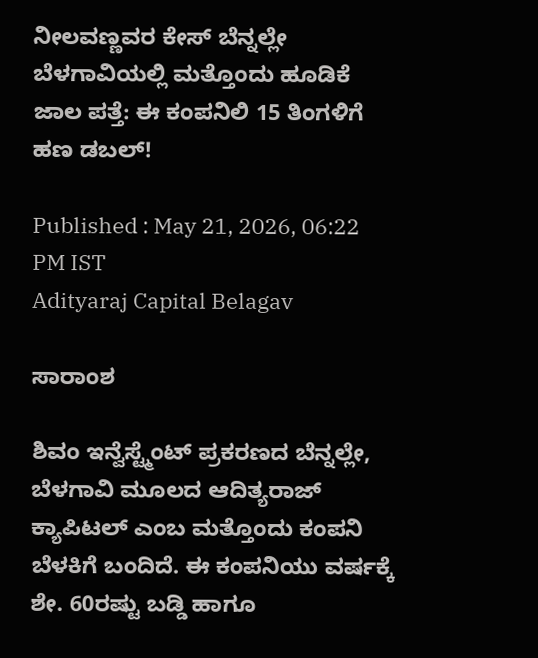ನೀಲವಣ್ಣವರ ಕೇಸ್ ಬೆನ್ನಲ್ಲೇ ಬೆಳಗಾವಿಯಲ್ಲಿ ಮತ್ತೊಂದು ಹೂಡಿಕೆ ಜಾಲ ಪತ್ತೆ: ಈ ಕಂಪನಿಲಿ 15 ತಿಂಗಳಿಗೆ ಹಣ ಡಬಲ್‌!

Published : May 21, 2026, 06:22 PM IST
Adityaraj Capital Belagav

ಸಾರಾಂಶ

ಶಿವಂ ಇನ್ವೆಸ್ಟ್ಮೆಂಟ್ ಪ್ರಕರಣದ ಬೆನ್ನಲ್ಲೇ, ಬೆಳಗಾವಿ ಮೂಲದ ಆದಿತ್ಯರಾಜ್ ಕ್ಯಾಪಿಟಲ್ ಎಂಬ ಮತ್ತೊಂದು ಕಂಪನಿ ಬೆಳಕಿಗೆ ಬಂದಿದೆ. ಈ ಕಂಪನಿಯು ವರ್ಷಕ್ಕೆ ಶೇ. 60ರಷ್ಟು ಬಡ್ಡಿ ಹಾಗೂ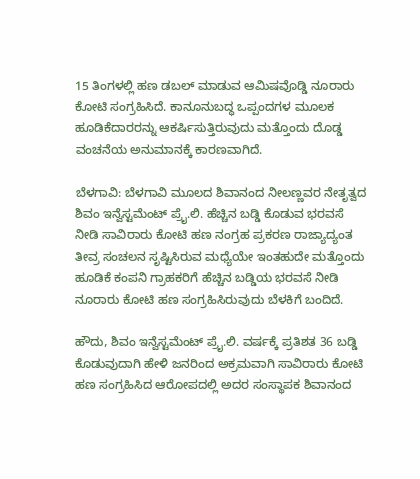15 ತಿಂಗಳಲ್ಲಿ ಹಣ ಡಬಲ್ ಮಾಡುವ ಆಮಿಷವೊಡ್ಡಿ ನೂರಾರು ಕೋಟಿ ಸಂಗ್ರಹಿಸಿದೆ. ಕಾನೂನುಬದ್ಧ ಒಪ್ಪಂದಗಳ ಮೂಲಕ ಹೂಡಿಕೆದಾರರನ್ನು ಆಕರ್ಷಿಸುತ್ತಿರುವುದು ಮತ್ತೊಂದು ದೊಡ್ಡ ವಂಚನೆಯ ಅನುಮಾನಕ್ಕೆ ಕಾರಣವಾಗಿದೆ.

ಬೆಳಗಾವಿ: ಬೆಳಗಾವಿ ಮೂಲದ ಶಿವಾನಂದ ನೀಲಣ್ಣವರ ನೇತೃತ್ವದ ಶಿವಂ ಇನ್ವೆಸ್ಟಮೆಂಟ್ ಪ್ರೈ.ಲಿ. ಹೆಚ್ಚಿನ ಬಡ್ಡಿ ಕೊಡುವ ಭರವಸೆ ನೀಡಿ ಸಾವಿರಾರು ಕೋಟಿ ಹಣ ನಂಗ್ರಹ ಪ್ರಕರಣ ರಾಜ್ಯಾದ್ಯಂತ ತೀವ್ರ ಸಂಚಲನ ಸೃಷ್ಟಿಸಿರುವ ಮಧ್ಯೆಯೇ ಇಂತಹುದೇ ಮತ್ತೊಂದು ಹೂಡಿಕೆ ಕಂಪನಿ ಗ್ರಾಹಕರಿಗೆ ಹೆಚ್ಚಿನ ಬಡ್ಡಿಯ ಭರವಸೆ ನೀಡಿ ನೂರಾರು ಕೋಟಿ ಹಣ ಸಂಗ್ರಹಿಸಿರುವುದು ಬೆಳಕಿಗೆ ಬಂದಿದೆ.

ಹೌದು, ಶಿವಂ ಇನ್ವೆಸ್ಟಮೆಂಟ್‌ ಪ್ರೈ.ಲಿ. ವರ್ಷಕ್ಕೆ ಪ್ರತಿಶತ 36 ಬಡ್ಡಿ ಕೊಡುವುದಾಗಿ ಹೇಳಿ ಜನರಿಂದ ಅಕ್ರಮವಾಗಿ ಸಾವಿರಾರು ಕೋಟಿ ಹಣ ಸಂಗ್ರಹಿಸಿದ ಆರೋಪದಲ್ಲಿ ಅದರ ಸಂಸ್ಥಾಪಕ ಶಿವಾನಂದ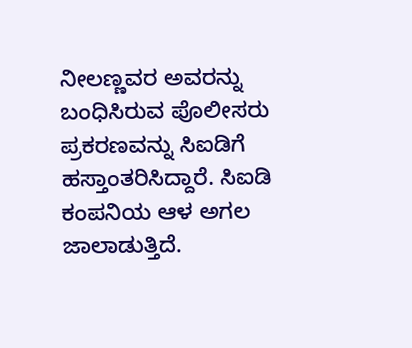ನೀಲಣ್ಣವರ ಅವರನ್ನು ಬಂಧಿಸಿರುವ ಪೊಲೀಸರು ಪ್ರಕರಣವನ್ನು ಸಿಐಡಿಗೆ ಹಸ್ತಾಂತರಿಸಿದ್ದಾರೆ. ಸಿಐಡಿ ಕಂಪನಿಯ ಆಳ ಅಗಲ ಜಾಲಾಡುತ್ತಿದೆ.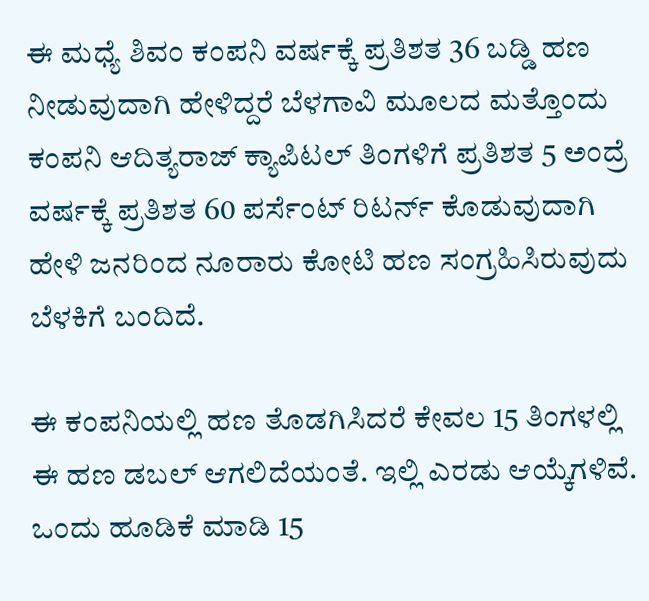ಈ ಮಧ್ಯೆ ಶಿವಂ ಕಂಪನಿ ವರ್ಷಕ್ಕೆ ಪ್ರತಿಶತ 36 ಬಡ್ಡಿ ಹಣ ನೀಡುವುದಾಗಿ ಹೇಳಿದ್ದರೆ ಬೆಳಗಾವಿ ಮೂಲದ ಮತ್ತೊಂದು ಕಂಪನಿ ಆದಿತ್ಯರಾಜ್‌ ಕ್ಯಾಪಿಟಲ್‌ ತಿಂಗಳಿಗೆ ಪ್ರತಿಶತ 5 ಅಂದ್ರೆ ವರ್ಷಕ್ಕೆ ಪ್ರತಿಶತ 60 ಪರ್ಸೆಂಟ್‌ ರಿಟರ್ನ್‌ ಕೊಡುವುದಾಗಿ ಹೇಳಿ ಜನರಿಂದ ನೂರಾರು ಕೋಟಿ ಹಣ ಸಂಗ್ರಹಿಸಿರುವುದು ಬೆಳಕಿಗೆ ಬಂದಿದೆ.

ಈ ಕಂಪನಿಯಲ್ಲಿ ಹಣ ತೊಡಗಿಸಿದರೆ ಕೇವಲ 15 ತಿಂಗಳಲ್ಲಿ ಈ ಹಣ ಡಬಲ್‌ ಆಗಲಿದೆಯಂತೆ. ಇಲ್ಲಿ ಎರಡು ಆಯ್ಕೆಗಳಿವೆ. ಒಂದು ಹೂಡಿಕೆ ಮಾಡಿ 15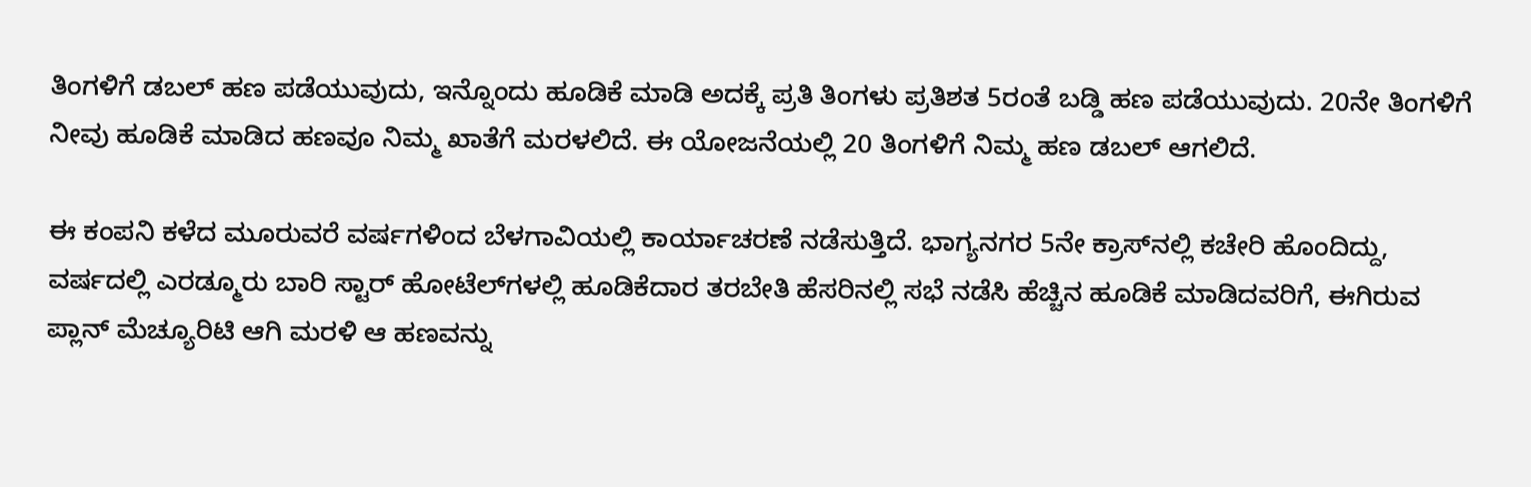ತಿಂಗಳಿಗೆ ಡಬಲ್‌ ಹಣ ಪಡೆಯುವುದು, ಇನ್ನೊಂದು ಹೂಡಿಕೆ ಮಾಡಿ ಅದಕ್ಕೆ ಪ್ರತಿ ತಿಂಗಳು ಪ್ರತಿಶತ 5ರಂತೆ ಬಡ್ಡಿ ಹಣ ಪಡೆಯುವುದು. 20ನೇ ತಿಂಗಳಿಗೆ ನೀವು ಹೂಡಿಕೆ ಮಾಡಿದ ಹಣವೂ ನಿಮ್ಮ ಖಾತೆಗೆ ಮರಳಲಿದೆ. ಈ ಯೋಜನೆಯಲ್ಲಿ 20 ತಿಂಗಳಿಗೆ ನಿಮ್ಮ ಹಣ ಡಬಲ್‌ ಆಗಲಿದೆ.

ಈ ಕಂಪನಿ ಕಳೆದ ಮೂರುವರೆ ವರ್ಷಗಳಿಂದ ಬೆಳಗಾವಿಯಲ್ಲಿ ಕಾರ್ಯಾಚರಣೆ ನಡೆಸುತ್ತಿದೆ. ಭಾಗ್ಯನಗರ 5ನೇ ಕ್ರಾಸ್‌ನಲ್ಲಿ ಕಚೇರಿ ಹೊಂದಿದ್ದು, ವರ್ಷದಲ್ಲಿ ಎರಡ್ಮೂರು ಬಾರಿ ಸ್ಟಾರ್ ಹೋಟೆಲ್‌ಗಳಲ್ಲಿ ಹೂಡಿಕೆದಾರ ತರಬೇತಿ ಹೆಸರಿನಲ್ಲಿ ಸಭೆ ನಡೆಸಿ ಹೆಚ್ಚಿನ ಹೂಡಿಕೆ ಮಾಡಿದವರಿಗೆ, ಈಗಿರುವ ಪ್ಲಾನ್ ಮೆಚ್ಯೂರಿಟಿ ಆಗಿ ಮರಳಿ ಆ ಹಣವನ್ನು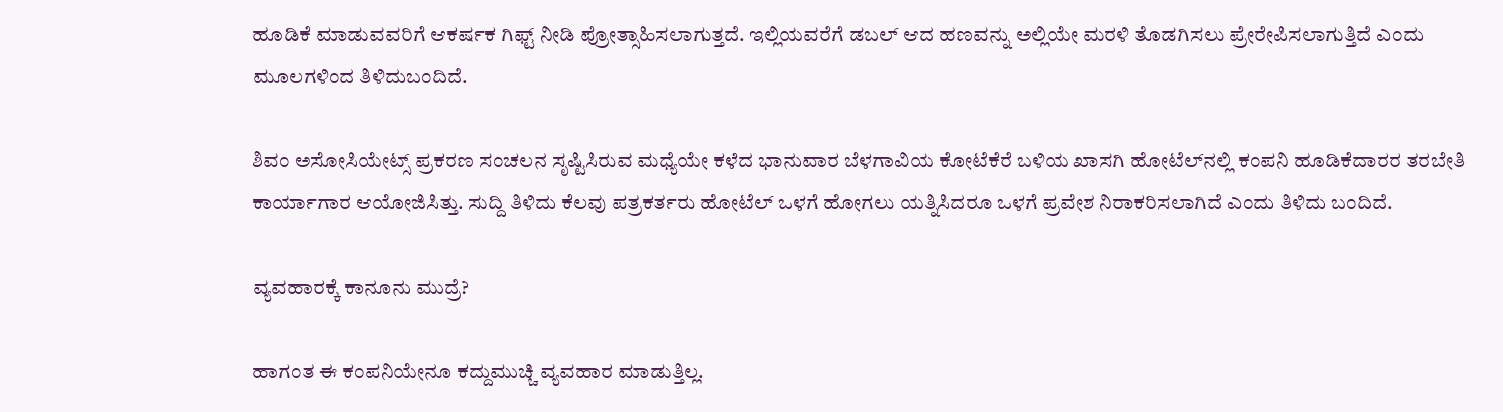ಹೂಡಿಕೆ ಮಾಡುವವರಿಗೆ ಆಕರ್ಷಕ ಗಿಫ್ಟ್ ನೀಡಿ ಪ್ರೋತ್ಸಾಹಿಸಲಾಗುತ್ತದೆ. ಇಲ್ಲಿಯವರೆಗೆ ಡಬಲ್ ಆದ ಹಣವನ್ನು ಅಲ್ಲಿಯೇ ಮರಳಿ ತೊಡಗಿಸಲು ಪ್ರೇರೇಪಿಸಲಾಗುತ್ತಿದೆ ಎಂದು ಮೂಲಗಳಿಂದ ತಿಳಿದುಬಂದಿದೆ.

ಶಿವಂ ಅಸೋಸಿಯೇಟ್ಸ್‌ ಪ್ರಕರಣ ಸಂಚಲನ ಸೃಷ್ಟಿಸಿರುವ ಮಧ್ಯೆಯೇ ಕಳೆದ ಭಾನುವಾರ ಬೆಳಗಾವಿಯ ಕೋಟೆಕೆರೆ ಬಳಿಯ ಖಾಸಗಿ ಹೋಟೆಲ್‌ನಲ್ಲಿ ಕಂಪನಿ ಹೂಡಿಕೆದಾರರ ತರಬೇತಿ ಕಾರ್ಯಾಗಾರ ಆಯೋಜಿಸಿತ್ತು. ಸುದ್ದಿ ತಿಳಿದು ಕೆಲವು ಪತ್ರಕರ್ತರು ಹೋಟೆಲ್‌ ಒಳಗೆ ಹೋಗಲು ಯತ್ನಿಸಿದರೂ ಒಳಗೆ ಪ್ರವೇಶ ನಿರಾಕರಿಸಲಾಗಿದೆ ಎಂದು ತಿಳಿದು ಬಂದಿದೆ.

ವ್ಯವಹಾರಕ್ಕೆ ಕಾನೂನು ಮುದ್ರೆ?

ಹಾಗಂತ ಈ ಕಂಪನಿಯೇನೂ ಕದ್ದುಮುಚ್ಚಿ ವ್ಯವಹಾರ ಮಾಡುತ್ತಿಲ್ಲ.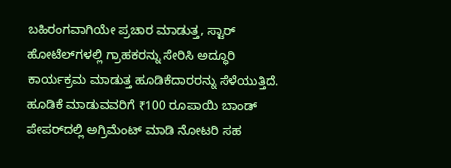ಬಹಿರಂಗವಾಗಿಯೇ ಪ್ರಚಾರ ಮಾಡುತ್ತ, ಸ್ಟಾರ್ ಹೋಟೆಲ್‌ಗಳಲ್ಲಿ ಗ್ರಾಹಕರನ್ನು ಸೇರಿಸಿ ಅದ್ಧೂರಿ ಕಾರ್ಯಕ್ರಮ ಮಾಡುತ್ತ ಹೂಡಿಕೆದಾರರನ್ನು ಸೆಳೆಯುತ್ತಿದೆ. ಹೂಡಿಕೆ ಮಾಡುವವರಿಗೆ ₹100 ರೂಪಾಯಿ ಬಾಂಡ್‌ ಪೇಪರ್‌ದಲ್ಲಿ ಅಗ್ರಿಮೆಂಟ್‌ ಮಾಡಿ ನೋಟರಿ ಸಹ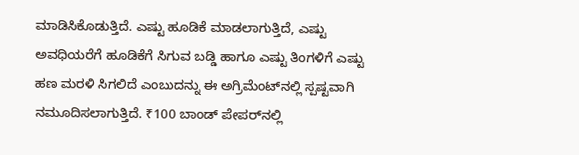ಮಾಡಿಸಿಕೊಡುತ್ತಿದೆ. ಎಷ್ಟು ಹೂಡಿಕೆ ಮಾಡಲಾಗುತ್ತಿದೆ, ಎಷ್ಟು ಅವಧಿಯರೆಗೆ ಹೂಡಿಕೆಗೆ ಸಿಗುವ ಬಡ್ಡಿ ಹಾಗೂ ಎಷ್ಟು ತಿಂಗಳಿಗೆ ಎಷ್ಟು ಹಣ ಮರಳಿ ಸಿಗಲಿದೆ ಎಂಬುದನ್ನು ಈ ಅಗ್ರಿಮೆಂಟ್‌ನಲ್ಲಿ ಸ್ಪಷ್ಟವಾಗಿ ನಮೂದಿಸಲಾಗುತ್ತಿದೆ. ₹100 ಬಾಂಡ್‌ ಪೇಪರ್‌ನಲ್ಲಿ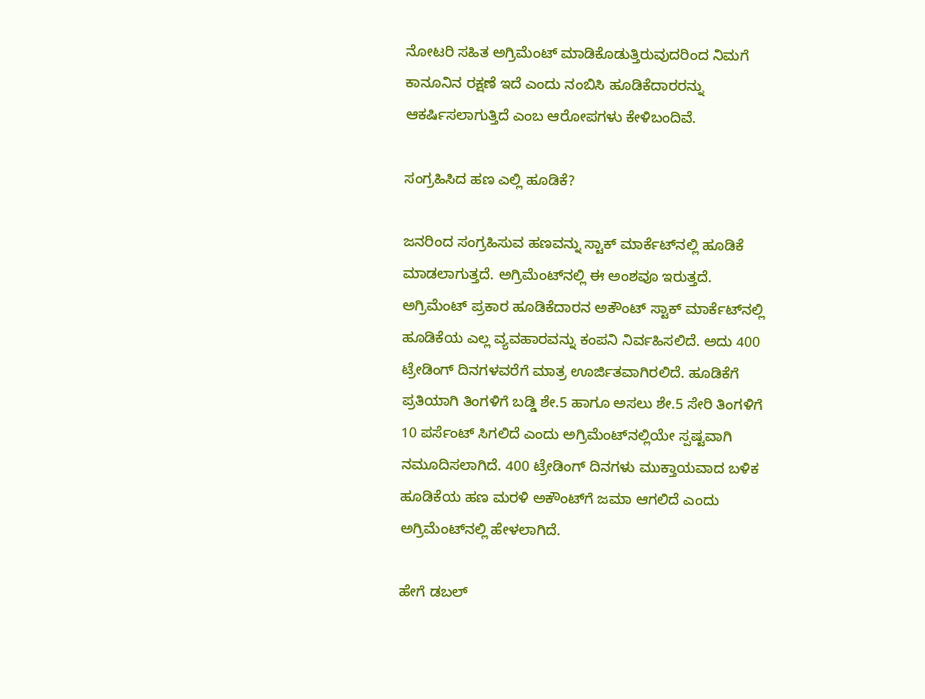ನೋಟರಿ ಸಹಿತ ಅಗ್ರಿಮೆಂಟ್‌ ಮಾಡಿಕೊಡುತ್ತಿರುವುದರಿಂದ ನಿಮಗೆ ಕಾನೂನಿನ ರಕ್ಷಣೆ ಇದೆ ಎಂದು ನಂಬಿಸಿ ಹೂಡಿಕೆದಾರರನ್ನು ಆಕರ್ಷಿಸಲಾಗುತ್ತಿದೆ ಎಂಬ ಆರೋಪಗಳು ಕೇಳಿಬಂದಿವೆ.

ಸಂಗ್ರಹಿಸಿದ ಹಣ ಎಲ್ಲಿ ಹೂಡಿಕೆ?

ಜನರಿಂದ ಸಂಗ್ರಹಿಸುವ ಹಣವನ್ನು ಸ್ಟಾಕ್‌ ಮಾರ್ಕೆಟ್‌ನಲ್ಲಿ ಹೂಡಿಕೆ ಮಾಡಲಾಗುತ್ತದೆ. ಅಗ್ರಿಮೆಂಟ್‌ನಲ್ಲಿ ಈ ಅಂಶವೂ ಇರುತ್ತದೆ. ಅಗ್ರಿಮೆಂಟ್ ಪ್ರಕಾರ ಹೂಡಿಕೆದಾರನ ಅಕೌಂಟ್‌ ಸ್ಟಾಕ್‌ ಮಾರ್ಕೆಟ್‌ನಲ್ಲಿ ಹೂಡಿಕೆಯ ಎಲ್ಲ ವ್ಯವಹಾರವನ್ನು ಕಂಪನಿ ನಿರ್ವಹಿಸಲಿದೆ. ಅದು 400 ಟ್ರೇಡಿಂಗ್‌ ದಿನಗಳವರೆಗೆ ಮಾತ್ರ ಊರ್ಜಿತವಾಗಿರಲಿದೆ. ಹೂಡಿಕೆಗೆ ಪ್ರತಿಯಾಗಿ ತಿಂಗಳಿಗೆ ಬಡ್ಡಿ ಶೇ.5 ಹಾಗೂ ಅಸಲು ಶೇ.5 ಸೇರಿ ತಿಂಗಳಿಗೆ 10 ಪರ್ಸೆಂಟ್‌ ಸಿಗಲಿದೆ ಎಂದು ಅಗ್ರಿಮೆಂಟ್‌ನಲ್ಲಿಯೇ ಸ್ಪಷ್ಟವಾಗಿ ನಮೂದಿಸಲಾಗಿದೆ. 400 ಟ್ರೇಡಿಂಗ್‌ ದಿನಗಳು ಮುಕ್ತಾಯವಾದ ಬಳಿಕ ಹೂಡಿಕೆಯ ಹಣ ಮರಳಿ ಅಕೌಂಟ್‌ಗೆ ಜಮಾ ಆಗಲಿದೆ ಎಂದು ಅಗ್ರಿಮೆಂಟ್‌ನಲ್ಲಿ ಹೇಳಲಾಗಿದೆ.

ಹೇಗೆ ಡಬಲ್‌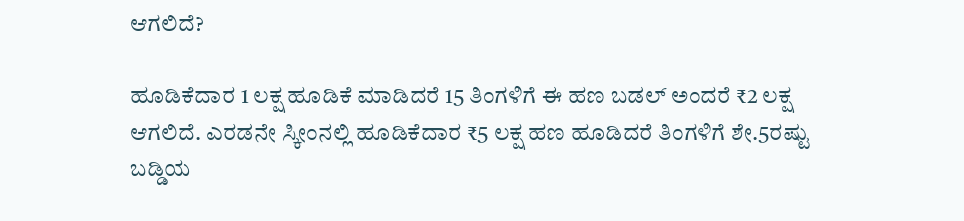ಆಗಲಿದೆ?

ಹೂಡಿಕೆದಾರ 1 ಲಕ್ಷ ಹೂಡಿಕೆ ಮಾಡಿದರೆ 15 ತಿಂಗಳಿಗೆ ಈ ಹಣ ಬಡಲ್‌ ಅಂದರೆ ₹2 ಲಕ್ಷ ಆಗಲಿದೆ. ಎರಡನೇ ಸ್ಕೀಂನಲ್ಲಿ ಹೂಡಿಕೆದಾರ ₹5 ಲಕ್ಷ ಹಣ ಹೂಡಿದರೆ ತಿಂಗಳಿಗೆ ಶೇ.5ರಷ್ಟು ಬಡ್ಡಿಯ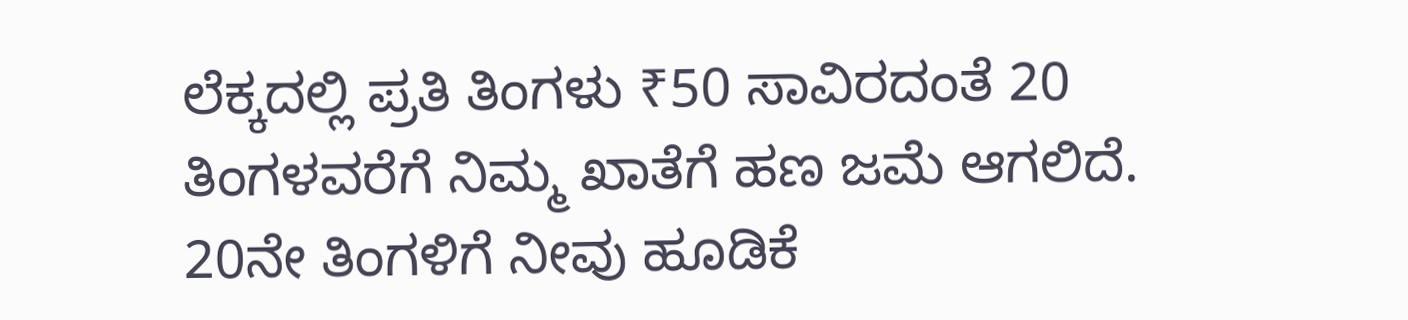ಲೆಕ್ಕದಲ್ಲಿ ಪ್ರತಿ ತಿಂಗಳು ₹50 ಸಾವಿರದಂತೆ 20 ತಿಂಗಳವರೆಗೆ ನಿಮ್ಮ ಖಾತೆಗೆ ಹಣ ಜಮೆ ಆಗಲಿದೆ. 20ನೇ ತಿಂಗಳಿಗೆ ನೀವು ಹೂಡಿಕೆ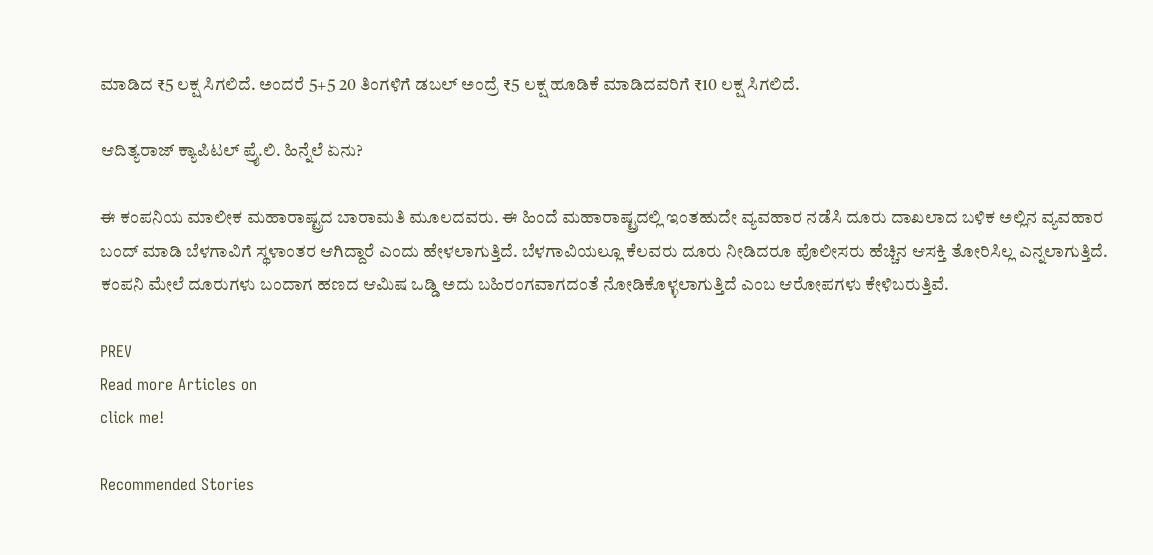ಮಾಡಿದ ₹5 ಲಕ್ಷ ಸಿಗಲಿದೆ. ಅಂದರೆ 5+5 20 ತಿಂಗಳಿಗೆ ಡಬಲ್‌ ಅಂದ್ರೆ ₹5 ಲಕ್ಷ ಹೂಡಿಕೆ ಮಾಡಿದವರಿಗೆ ₹10 ಲಕ್ಷ ಸಿಗಲಿದೆ.

ಆದಿತ್ಯರಾಜ್ ಕ್ಯಾಪಿಟಲ್ ಪ್ರೈ.ಲಿ. ಹಿನ್ನೆಲೆ ಏನು?

ಈ ಕಂಪನಿಯ ಮಾಲೀಕ ಮಹಾರಾಷ್ಟ್ರದ ಬಾರಾಮತಿ ಮೂಲದವರು. ಈ ಹಿಂದೆ ಮಹಾರಾಷ್ಟ್ರದಲ್ಲಿ ಇಂತಹುದೇ ವ್ಯವಹಾರ ನಡೆಸಿ ದೂರು ದಾಖಲಾದ ಬಳಿಕ ಅಲ್ಲಿನ ವ್ಯವಹಾರ ಬಂದ್ ಮಾಡಿ ಬೆಳಗಾವಿಗೆ ಸ್ಥಳಾಂತರ ಆಗಿದ್ದಾರೆ ಎಂದು ಹೇಳಲಾಗುತ್ತಿದೆ. ಬೆಳಗಾವಿಯಲ್ಲೂ ಕೆಲವರು ದೂರು ನೀಡಿದರೂ ಪೊಲೀಸರು ಹೆಚ್ಚಿನ ಆಸಕ್ತಿ ತೋರಿಸಿಲ್ಲ ಎನ್ನಲಾಗುತ್ತಿದೆ. ಕಂಪನಿ ಮೇಲೆ ದೂರುಗಳು ಬಂದಾಗ ಹಣದ ಆಮಿಷ ಒಡ್ಡಿ ಅದು ಬಹಿರಂಗವಾಗದಂತೆ ನೋಡಿಕೊಳ್ಳಲಾಗುತ್ತಿದೆ ಎಂಬ ಆರೋಪಗಳು ಕೇಳಿಬರುತ್ತಿವೆ.

PREV
Read more Articles on
click me!

Recommended Stories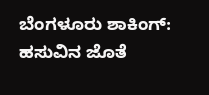ಬೆಂಗಳೂರು ಶಾಕಿಂಗ್: ಹಸುವಿನ ಜೊತೆ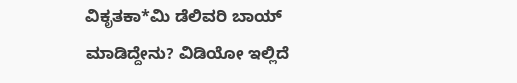ವಿಕೃತಕಾ*ಮಿ ಡೆಲಿವರಿ ಬಾಯ್ ಮಾಡಿದ್ದೇನು? ವಿಡಿಯೋ ಇಲ್ಲಿದೆ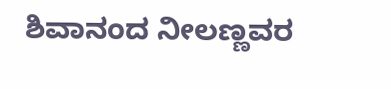ಶಿವಾನಂದ ನೀಲಣ್ಣವರ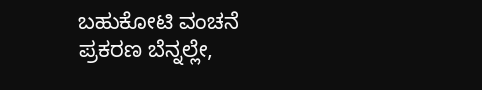ಬಹುಕೋಟಿ ವಂಚನೆ ಪ್ರಕರಣ ಬೆನ್ನಲ್ಲೇ,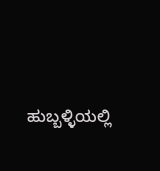ಹುಬ್ಬಳ್ಳಿಯಲ್ಲಿ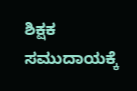ಶಿಕ್ಷಕ ಸಮುದಾಯಕ್ಕೆ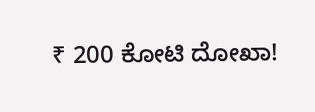₹ 200 ಕೋಟಿ ದೋಖಾ!